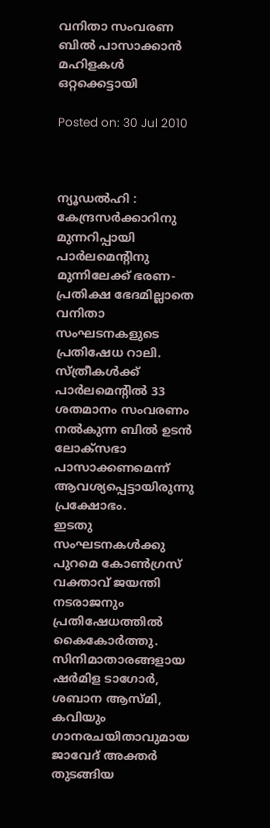വനിതാ സംവരണ ബില്‍ പാസാക്കാന്‍ മഹിളകള്‍ ഒറ്റക്കെട്ടായി

Posted on: 30 Jul 2010



ന്യൂഡല്‍ഹി : കേന്ദ്രസര്‍ക്കാറിനു മുന്നറിപ്പായി പാര്‍ലമെന്റിനു മുന്നിലേക്ക് ഭരണ-പ്രതിക്ഷ ഭേദമില്ലാതെ വനിതാ സംഘടനകളുടെ പ്രതിഷേധ റാലി. സ്ത്രീകള്‍ക്ക് പാര്‍ലമെന്റില്‍ 33 ശതമാനം സംവരണം നല്‍കുന്ന ബില്‍ ഉടന്‍ ലോക്‌സഭാ പാസാക്കണമെന്ന് ആവശ്യപ്പെട്ടായിരുന്നു പ്രക്ഷോഭം.
ഇടതു സംഘടനകള്‍ക്കു പുറമെ കോണ്‍ഗ്രസ് വക്താവ് ജയന്തി നടരാജനും പ്രതിഷേധത്തില്‍ കൈകോര്‍ത്തു. സിനിമാതാരങ്ങളായ ഷര്‍മിള ടാഗോര്‍, ശബാന ആസ്മി, കവിയും ഗാനരചയിതാവുമായ ജാവേദ് അക്തര്‍ തുടങ്ങിയ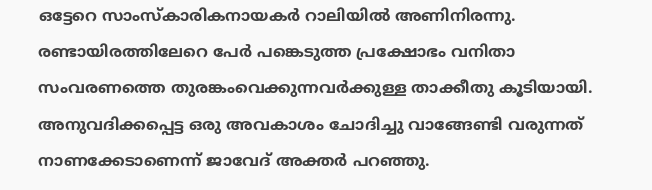ഒട്ടേറെ സാംസ്‌കാരികനായകര്‍ റാലിയില്‍ അണിനിരന്നു. രണ്ടായിരത്തിലേറെ പേര്‍ പങ്കെടുത്ത പ്രക്ഷോഭം വനിതാ സംവരണത്തെ തുരങ്കംവെക്കുന്നവര്‍ക്കുള്ള താക്കീതു കൂടിയായി.
അനുവദിക്കപ്പെട്ട ഒരു അവകാശം ചോദിച്ചു വാങ്ങേണ്ടി വരുന്നത് നാണക്കേടാണെന്ന് ജാവേദ് അക്തര്‍ പറഞ്ഞു.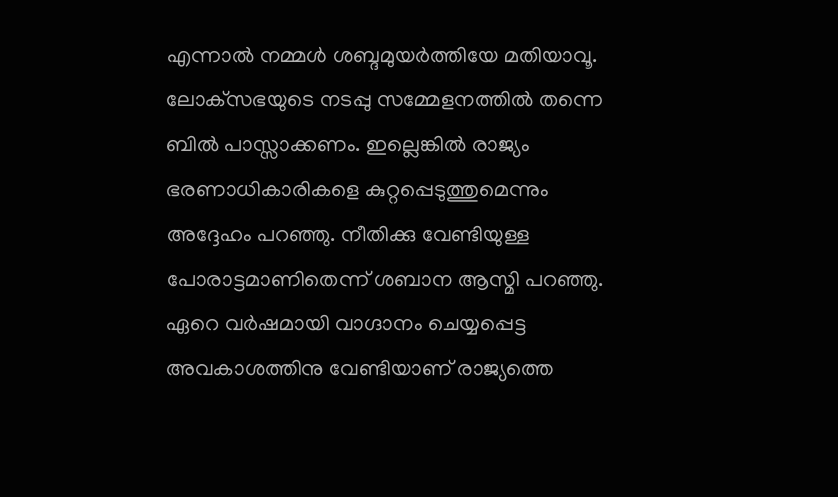എന്നാല്‍ നമ്മള്‍ ശബ്ദമുയര്‍ത്തിയേ മതിയാവൂ. ലോക്‌സഭയുടെ നടപ്പു സമ്മേളനത്തില്‍ തന്നെ ബില്‍ പാസ്സാക്കണം. ഇല്ലെങ്കില്‍ രാജ്യം ഭരണാധികാരികളെ കുറ്റപ്പെടുത്തുമെന്നും അദ്ദേഹം പറഞ്ഞു. നീതിക്കു വേണ്ടിയുള്ള പോരാട്ടമാണിതെന്ന് ശബാന ആസ്മി പറഞ്ഞു. ഏറെ വര്‍ഷമായി വാഗ്ദാനം ചെയ്യപ്പെട്ട അവകാശത്തിനു വേണ്ടിയാണ് രാജ്യത്തെ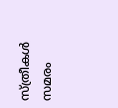സ്ത്രീകള്‍ സമരം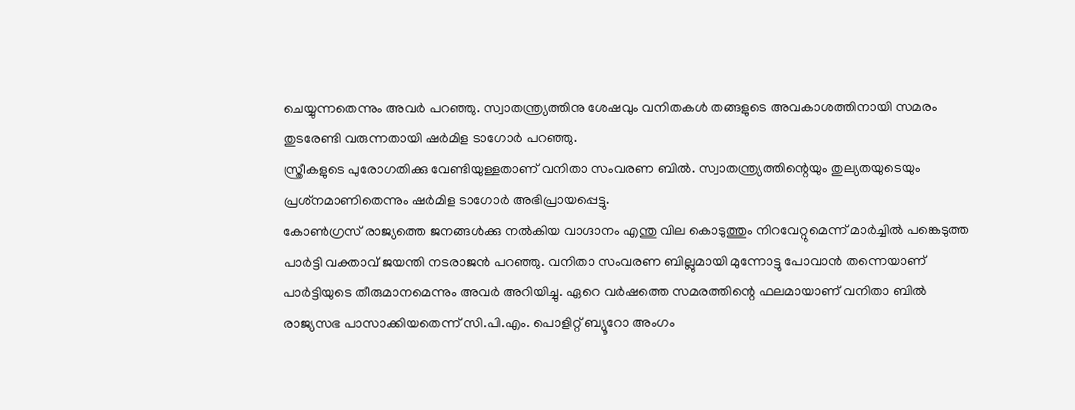ചെയ്യുന്നതെന്നും അവര്‍ പറഞ്ഞു. സ്വാതന്ത്ര്യത്തിനു ശേഷവും വനിതകള്‍ തങ്ങളുടെ അവകാശത്തിനായി സമരം തുടരേണ്ടി വരുന്നതായി ഷര്‍മിള ടാഗോര്‍ പറഞ്ഞു.
സ്ത്രീകളുടെ പുരോഗതിക്കു വേണ്ടിയുള്ളതാണ് വനിതാ സംവരണ ബില്‍. സ്വാതന്ത്ര്യത്തിന്റെയും തുല്യതയുടെയും പ്രശ്‌നമാണിതെന്നും ഷര്‍മിള ടാഗോര്‍ അഭിപ്രായപ്പെട്ടു.
കോണ്‍ഗ്രസ് രാജ്യത്തെ ജനങ്ങള്‍ക്കു നല്‍കിയ വാഗ്ദാനം എന്തു വില കൊടുത്തും നിറവേറ്റുമെന്ന് മാര്‍ച്ചില്‍ പങ്കെടുത്ത പാര്‍ട്ടി വക്താവ് ജയന്തി നടരാജന്‍ പറഞ്ഞു. വനിതാ സംവരണ ബില്ലുമായി മുന്നോട്ടു പോവാന്‍ തന്നെയാണ് പാര്‍ട്ടിയുടെ തീരുമാനമെന്നും അവര്‍ അറിയിച്ചു. ഏറെ വര്‍ഷത്തെ സമരത്തിന്റെ ഫലമായാണ് വനിതാ ബില്‍ രാജ്യസഭ പാസാക്കിയതെന്ന് സി.പി.എം. പൊളിറ്റ് ബ്യൂറോ അംഗം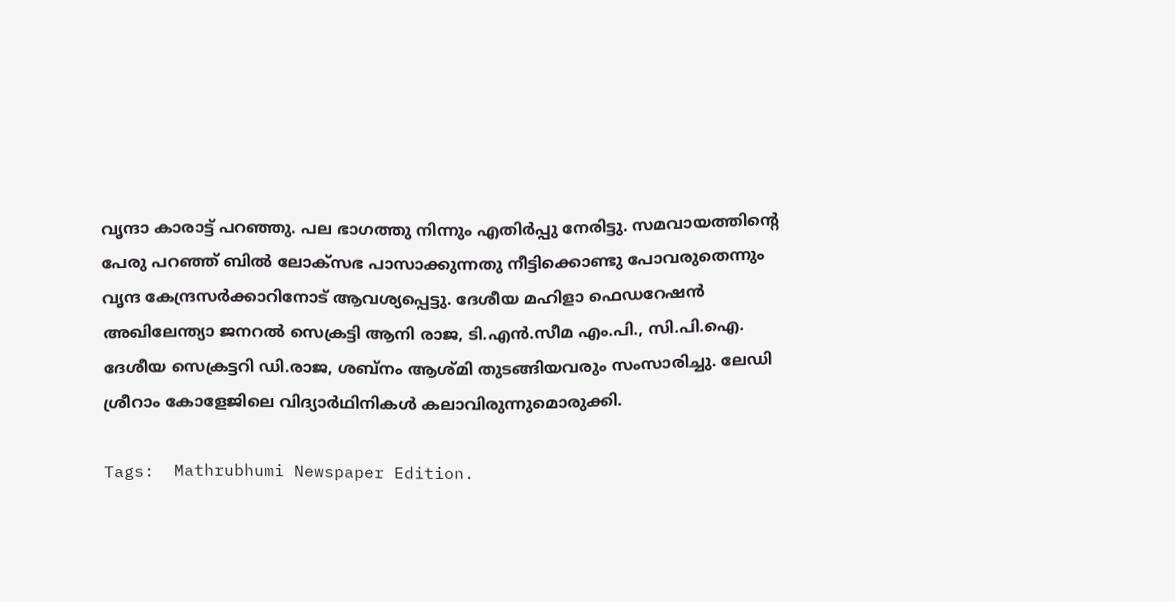വൃന്ദാ കാരാട്ട് പറഞ്ഞു. പല ഭാഗത്തു നിന്നും എതിര്‍പ്പു നേരിട്ടു. സമവായത്തിന്റെ പേരു പറഞ്ഞ് ബില്‍ ലോക്‌സഭ പാസാക്കുന്നതു നീട്ടിക്കൊണ്ടു പോവരുതെന്നും വൃന്ദ കേന്ദ്രസര്‍ക്കാറിനോട് ആവശ്യപ്പെട്ടു. ദേശീയ മഹിളാ ഫെഡറേഷന്‍ അഖിലേന്ത്യാ ജനറല്‍ സെക്രട്ടി ആനി രാജ, ടി.എന്‍.സീമ എം.പി., സി.പി.ഐ. ദേശീയ സെക്രട്ടറി ഡി.രാജ, ശബ്‌നം ആശ്മി തുടങ്ങിയവരും സംസാരിച്ചു. ലേഡി ശ്രീറാം കോളേജിലെ വിദ്യാര്‍ഥിനികള്‍ കലാവിരുന്നുമൊരുക്കി.

Tags:  Mathrubhumi Newspaper Edition.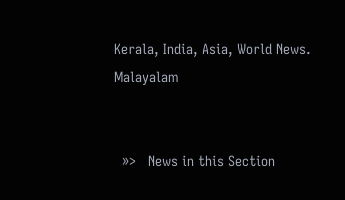Kerala, India, Asia, World News. Malayalam


  »>   News in this Section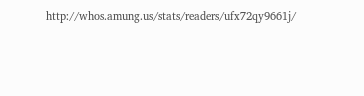http://whos.amung.us/stats/readers/ufx72qy9661j/